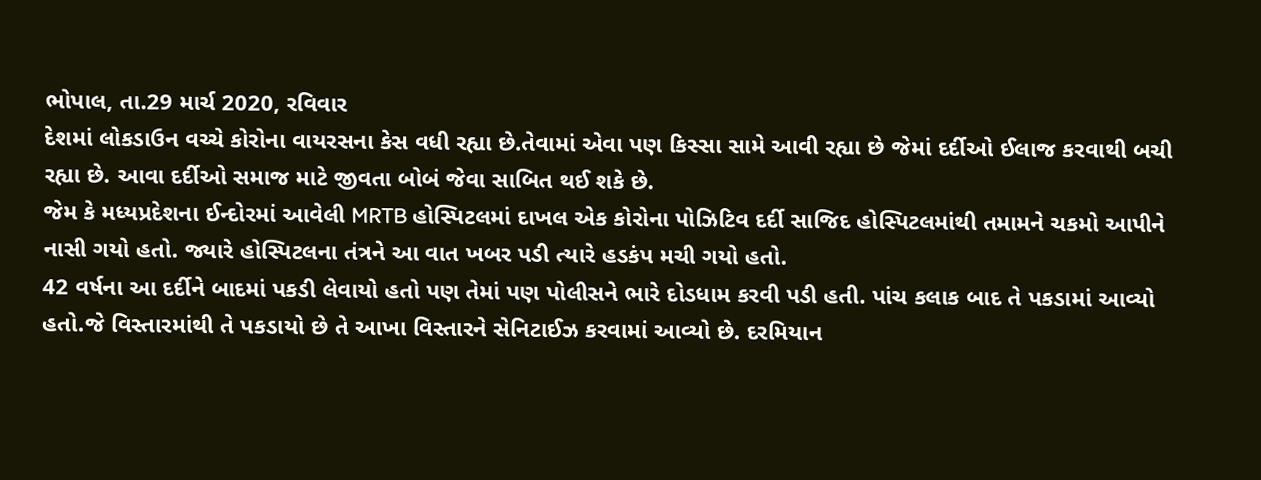ભોપાલ, તા.29 માર્ચ 2020, રવિવાર
દેશમાં લોકડાઉન વચ્ચે કોરોના વાયરસના કેસ વધી રહ્યા છે.તેવામાં એવા પણ કિસ્સા સામે આવી રહ્યા છે જેમાં દર્દીઓ ઈલાજ કરવાથી બચી રહ્યા છે. આવા દર્દીઓ સમાજ માટે જીવતા બોબં જેવા સાબિત થઈ શકે છે.
જેમ કે મધ્યપ્રદેશના ઈન્દોરમાં આવેલી MRTB હોસ્પિટલમાં દાખલ એક કોરોના પોઝિટિવ દર્દી સાજિદ હોસ્પિટલમાંથી તમામને ચકમો આપીને નાસી ગયો હતો. જ્યારે હોસ્પિટલના તંત્રને આ વાત ખબર પડી ત્યારે હડકંપ મચી ગયો હતો.
42 વર્ષના આ દર્દીને બાદમાં પકડી લેવાયો હતો પણ તેમાં પણ પોલીસને ભારે દોડધામ કરવી પડી હતી. પાંચ કલાક બાદ તે પકડામાં આવ્યો હતો.જે વિસ્તારમાંથી તે પકડાયો છે તે આખા વિસ્તારને સેનિટાઈઝ કરવામાં આવ્યો છે. દરમિયાન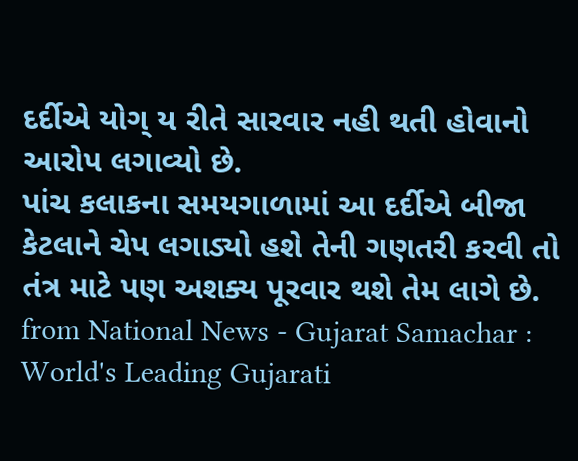દર્દીએ યોગ્ ય રીતે સારવાર નહી થતી હોવાનો આરોપ લગાવ્યો છે.
પાંચ કલાકના સમયગાળામાં આ દર્દીએ બીજા કેટલાને ચેપ લગાડ્યો હશે તેની ગણતરી કરવી તો તંત્ર માટે પણ અશક્ય પૂરવાર થશે તેમ લાગે છે.
from National News - Gujarat Samachar : World's Leading Gujarati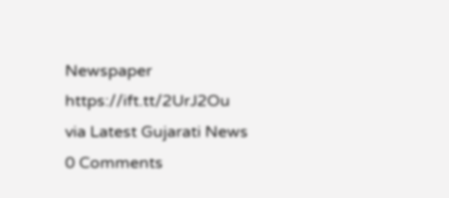Newspaper https://ift.tt/2UrJ2Ou
via Latest Gujarati News
0 Comments